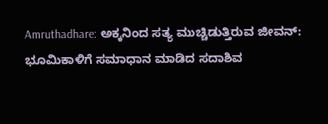Amruthadhare: ಅಕ್ಕನಿಂದ ಸತ್ಯ ಮುಚ್ಚಿಡುತ್ತಿರುವ ಜೀವನ್: ಭೂಮಿಕಾಳಿಗೆ ಸಮಾಧಾನ ಮಾಡಿದ ಸದಾಶಿವ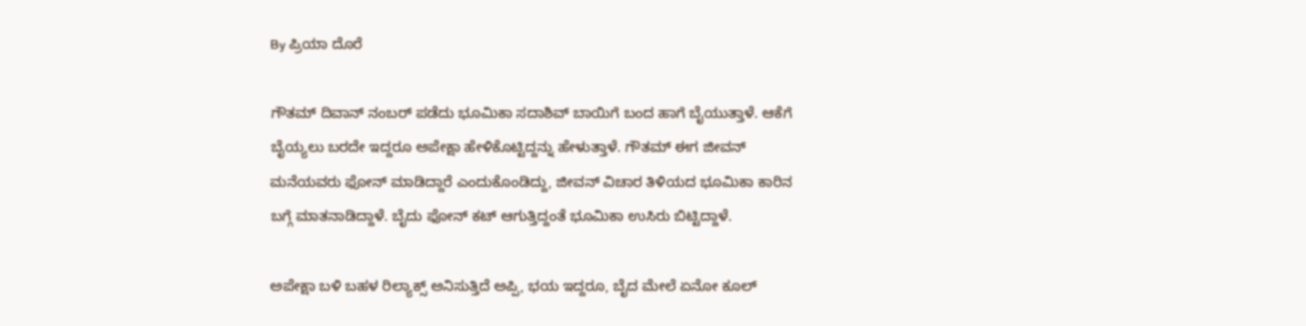By ಪ್ರಿಯಾ ದೊರೆ

ಗೌತಮ್ ದಿವಾನ್ ನಂಬರ್ ಪಡೆದು ಭೂಮಿಕಾ ಸದಾಶಿವ್‌ ಬಾಯಿಗೆ ಬಂದ ಹಾಗೆ ಬೈಯುತ್ತಾಳೆ. ಆಕೆಗೆ ಬೈಯ್ಯಲು ಬರದೇ ಇದ್ದರೂ ಅಪೇಕ್ಷಾ ಹೇಳಿಕೊಟ್ಟಿದ್ದನ್ನು ಹೇಳುತ್ತಾಳೆ. ಗೌತಮ್ ಈಗ ಜೀವನ್ ಮನೆಯವರು ಫೋನ್ ಮಾಡಿದ್ದಾರೆ ಎಂದುಕೊಂಡಿದ್ದು, ಜೀವನ್ ವಿಚಾರ ತಿಳಿಯದ ಭೂಮಿಕಾ ಕಾರಿನ ಬಗ್ಗೆ ಮಾತನಾಡಿದ್ದಾಳೆ. ಬೈದು ಫೋನ್ ಕಟ್ ಆಗುತ್ತಿದ್ದಂತೆ ಭೂಮಿಕಾ ಉಸಿರು ಬಿಟ್ಟಿದ್ದಾಳೆ.

ಅಪೇಕ್ಷಾ ಬಳಿ ಬಹಳ ರಿಲ್ಯಾಕ್ಸ್ ಅನಿಸುತ್ತಿದೆ ಅಪ್ಪಿ, ಭಯ ಇದ್ದರೂ, ಬೈದ ಮೇಲೆ ಏನೋ ಕೂಲ್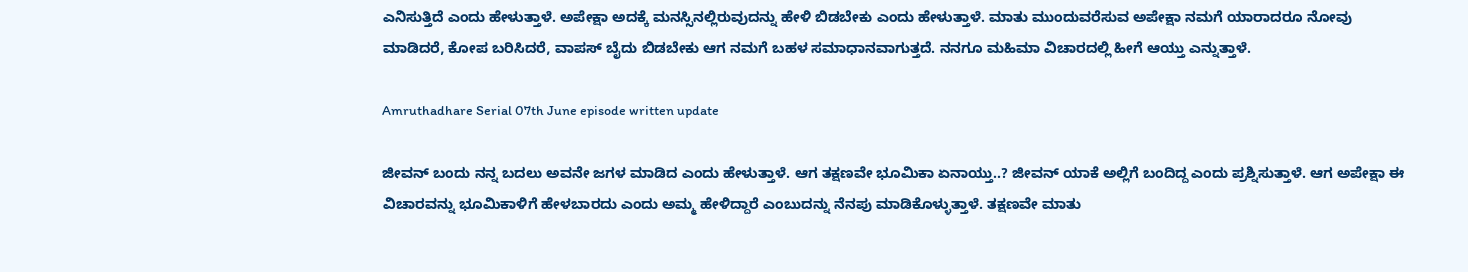ಎನಿಸುತ್ತಿದೆ ಎಂದು ಹೇಳುತ್ತಾಳೆ. ಅಪೇಕ್ಷಾ ಅದಕ್ಕೆ ಮನಸ್ಸಿನಲ್ಲಿರುವುದನ್ನು ಹೇಳಿ ಬಿಡಬೇಕು ಎಂದು ಹೇಳುತ್ತಾಳೆ. ಮಾತು ಮುಂದುವರೆಸುವ ಅಪೇಕ್ಷಾ ನಮಗೆ ಯಾರಾದರೂ ನೋವು ಮಾಡಿದರೆ, ಕೋಪ ಬರಿಸಿದರೆ, ವಾಪಸ್ ಬೈದು ಬಿಡಬೇಕು ಆಗ ನಮಗೆ ಬಹಳ ಸಮಾಧಾನವಾಗುತ್ತದೆ. ನನಗೂ ಮಹಿಮಾ ವಿಚಾರದಲ್ಲಿ ಹೀಗೆ ಆಯ್ತು ಎನ್ನುತ್ತಾಳೆ.

Amruthadhare Serial 07th June episode written update

ಜೀವನ್ ಬಂದು ನನ್ನ ಬದಲು ಅವನೇ ಜಗಳ ಮಾಡಿದ ಎಂದು ಹೇಳುತ್ತಾಳೆ. ಆಗ ತಕ್ಷಣವೇ ಭೂಮಿಕಾ ಏನಾಯ್ತು..? ಜೀವನ್ ಯಾಕೆ ಅಲ್ಲಿಗೆ ಬಂದಿದ್ದ ಎಂದು ಪ್ರಶ್ನಿಸುತ್ತಾಳೆ. ಆಗ ಅಪೇಕ್ಷಾ ಈ ವಿಚಾರವನ್ನು ಭೂಮಿಕಾಳಿಗೆ ಹೇಳಬಾರದು ಎಂದು ಅಮ್ಮ ಹೇಳಿದ್ದಾರೆ ಎಂಬುದನ್ನು ನೆನಪು ಮಾಡಿಕೊಳ್ಳುತ್ತಾಳೆ. ತಕ್ಷಣವೇ ಮಾತು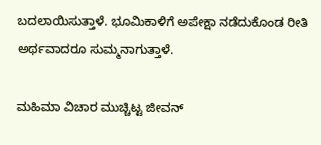ಬದಲಾಯಿಸುತ್ತಾಳೆ. ಭೂಮಿಕಾಳಿಗೆ ಅಪೇಕ್ಷಾ ನಡೆದುಕೊಂಡ ರೀತಿ ಅರ್ಥವಾದರೂ ಸುಮ್ಮನಾಗುತ್ತಾಳೆ.

ಮಹಿಮಾ ವಿಚಾರ ಮುಚ್ಚಿಟ್ಟ ಜೀವನ್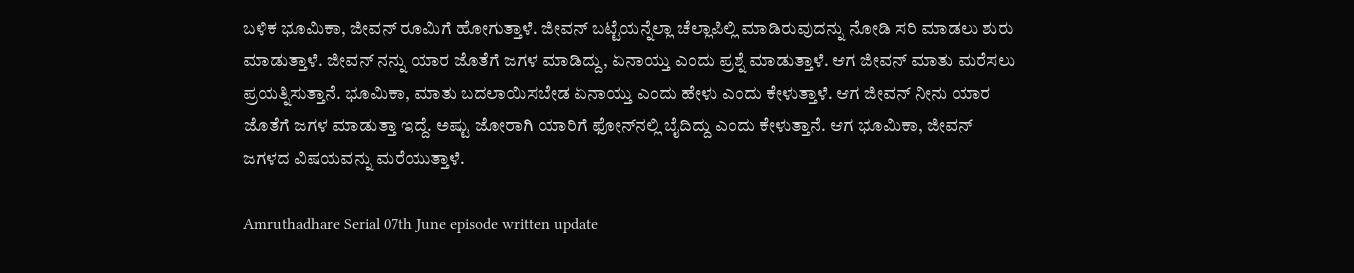ಬಳಿಕ ಭೂಮಿಕಾ, ಜೀವನ್ ರೂಮಿಗೆ ಹೋಗುತ್ತಾಳೆ. ಜೀವನ್ ಬಟ್ಟೆಯನ್ನೆಲ್ಲಾ ಚೆಲ್ಲಾಪಿಲ್ಲಿ ಮಾಡಿರುವುದನ್ನು ನೋಡಿ ಸರಿ ಮಾಡಲು ಶುರು ಮಾಡುತ್ತಾಳೆ. ಜೀವನ್ ನನ್ನು ಯಾರ ಜೊತೆಗೆ ಜಗಳ ಮಾಡಿದ್ದು, ಏನಾಯ್ತು ಎಂದು ಪ್ರಶ್ನೆ ಮಾಡುತ್ತಾಳೆ. ಆಗ ಜೀವನ್ ಮಾತು ಮರೆಸಲು ಪ್ರಯತ್ನಿಸುತ್ತಾನೆ. ಭೂಮಿಕಾ, ಮಾತು ಬದಲಾಯಿಸಬೇಡ ಏನಾಯ್ತು ಎಂದು ಹೇಳು ಎಂದು ಕೇಳುತ್ತಾಳೆ. ಆಗ ಜೀವನ್ ನೀನು ಯಾರ ಜೊತೆಗೆ ಜಗಳ ಮಾಡುತ್ತಾ ಇದ್ದೆ. ಅಷ್ಟು ಜೋರಾಗಿ ಯಾರಿಗೆ ಫೋನ್‌ನಲ್ಲಿ ಬೈದಿದ್ದು ಎಂದು ಕೇಳುತ್ತಾನೆ. ಆಗ ಭೂಮಿಕಾ, ಜೀವನ್ ಜಗಳದ ವಿಷಯವನ್ನು ಮರೆಯುತ್ತಾಳೆ.

Amruthadhare Serial 07th June episode written update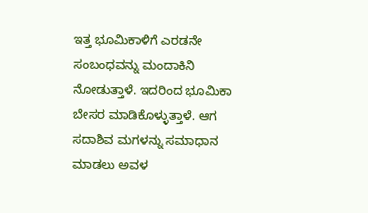ಇತ್ತ ಭೂಮಿಕಾಳಿಗೆ ಎರಡನೇ ಸಂಬಂಧವನ್ನು ಮಂದಾಕಿನಿ ನೋಡುತ್ತಾಳೆ. ಇದರಿಂದ ಭೂಮಿಕಾ ಬೇಸರ ಮಾಡಿಕೊಳ್ಳುತ್ತಾಳೆ. ಆಗ ಸದಾಶಿವ ಮಗಳನ್ನು ಸಮಾಧಾನ ಮಾಡಲು ಅವಳ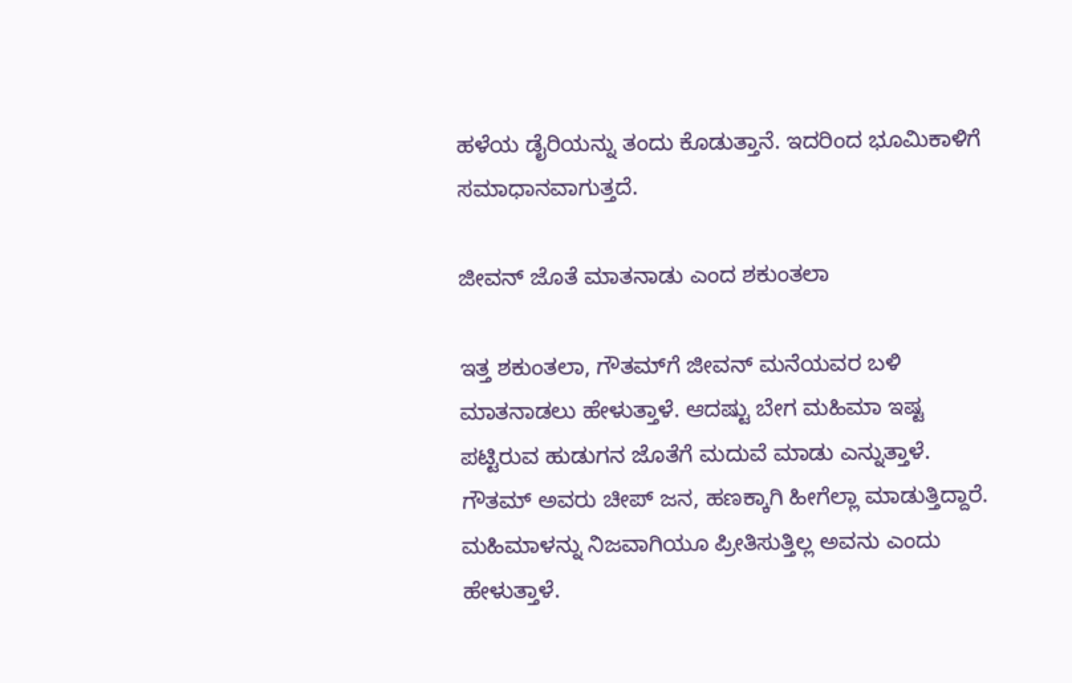ಹಳೆಯ ಡೈರಿಯನ್ನು ತಂದು ಕೊಡುತ್ತಾನೆ. ಇದರಿಂದ ಭೂಮಿಕಾಳಿಗೆ ಸಮಾಧಾನವಾಗುತ್ತದೆ.

ಜೀವನ್ ಜೊತೆ ಮಾತನಾಡು ಎಂದ ಶಕುಂತಲಾ

ಇತ್ತ ಶಕುಂತಲಾ, ಗೌತಮ್‌ಗೆ ಜೀವನ್ ಮನೆಯವರ ಬಳಿ ಮಾತನಾಡಲು ಹೇಳುತ್ತಾಳೆ. ಆದಷ್ಟು ಬೇಗ ಮಹಿಮಾ ಇಷ್ಟ ಪಟ್ಟಿರುವ ಹುಡುಗನ ಜೊತೆಗೆ ಮದುವೆ ಮಾಡು ಎನ್ನುತ್ತಾಳೆ. ಗೌತಮ್ ಅವರು ಚೀಪ್ ಜನ, ಹಣಕ್ಕಾಗಿ ಹೀಗೆಲ್ಲಾ ಮಾಡುತ್ತಿದ್ದಾರೆ. ಮಹಿಮಾಳನ್ನು ನಿಜವಾಗಿಯೂ ಪ್ರೀತಿಸುತ್ತಿಲ್ಲ ಅವನು ಎಂದು ಹೇಳುತ್ತಾಳೆ.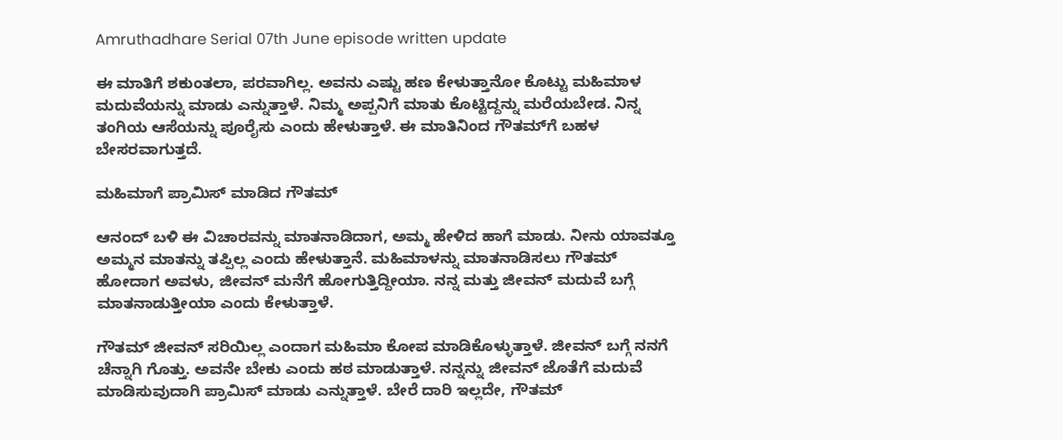Amruthadhare Serial 07th June episode written update

ಈ ಮಾತಿಗೆ ಶಕುಂತಲಾ, ಪರವಾಗಿಲ್ಲ. ಅವನು ಎಷ್ಟು ಹಣ ಕೇಳುತ್ತಾನೋ ಕೊಟ್ಟು ಮಹಿಮಾಳ ಮದುವೆಯನ್ನು ಮಾಡು ಎನ್ನುತ್ತಾಳೆ. ನಿಮ್ಮ ಅಪ್ಪನಿಗೆ ಮಾತು ಕೊಟ್ಟಿದ್ದನ್ನು ಮರೆಯಬೇಡ. ನಿನ್ನ ತಂಗಿಯ ಆಸೆಯನ್ನು ಪೂರೈಸು ಎಂದು ಹೇಳುತ್ತಾಳೆ. ಈ ಮಾತಿನಿಂದ ಗೌತಮ್‌ಗೆ ಬಹಳ ಬೇಸರವಾಗುತ್ತದೆ.

ಮಹಿಮಾಗೆ ಪ್ರಾಮಿಸ್ ಮಾಡಿದ ಗೌತಮ್

ಆನಂದ್ ಬಳಿ ಈ ವಿಚಾರವನ್ನು ಮಾತನಾಡಿದಾಗ, ಅಮ್ಮ ಹೇಳಿದ ಹಾಗೆ ಮಾಡು. ನೀನು ಯಾವತ್ತೂ ಅಮ್ಮನ ಮಾತನ್ನು ತಪ್ಪಿಲ್ಲ ಎಂದು ಹೇಳುತ್ತಾನೆ. ಮಹಿಮಾಳನ್ನು ಮಾತನಾಡಿಸಲು ಗೌತಮ್ ಹೋದಾಗ ಅವಳು, ಜೀವನ್ ಮನೆಗೆ ಹೋಗುತ್ತಿದ್ದೀಯಾ. ನನ್ನ ಮತ್ತು ಜೀವನ್ ಮದುವೆ ಬಗ್ಗೆ ಮಾತನಾಡುತ್ತೀಯಾ ಎಂದು ಕೇಳುತ್ತಾಳೆ.

ಗೌತಮ್ ಜೀವನ್ ಸರಿಯಿಲ್ಲ ಎಂದಾಗ ಮಹಿಮಾ ಕೋಪ ಮಾಡಿಕೊಳ್ಳುತ್ತಾಳೆ. ಜೀವನ್ ಬಗ್ಗೆ ನನಗೆ ಚೆನ್ನಾಗಿ ಗೊತ್ತು. ಅವನೇ ಬೇಕು ಎಂದು ಹಠ ಮಾಡುತ್ತಾಳೆ. ನನ್ನನ್ನು ಜೀವನ್ ಜೊತೆಗೆ ಮದುವೆ ಮಾಡಿಸುವುದಾಗಿ ಪ್ರಾಮಿಸ್ ಮಾಡು ಎನ್ನುತ್ತಾಳೆ. ಬೇರೆ ದಾರಿ ಇಲ್ಲದೇ, ಗೌತಮ್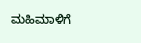ಮಹಿಮಾಳಿಗೆ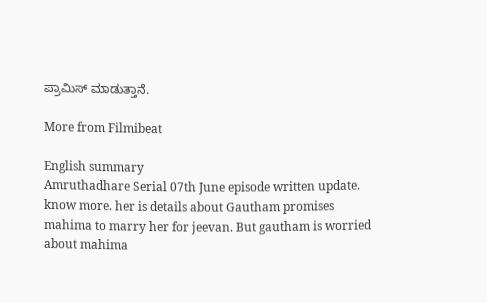ಪ್ರಾಮಿಸ್ ಮಾಡುತ್ತಾನೆ.

More from Filmibeat

English summary
Amruthadhare Serial 07th June episode written update. know more. her is details about Gautham promises mahima to marry her for jeevan. But gautham is worried about mahima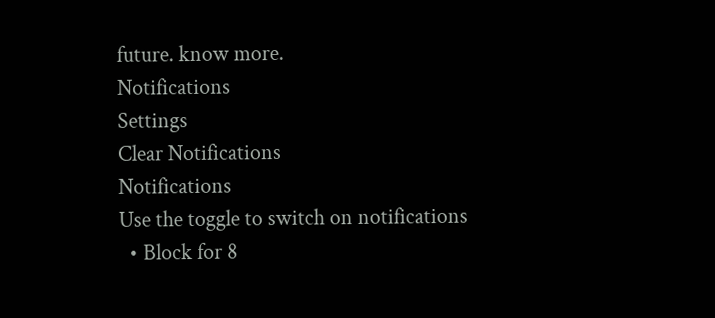future. know more.
Notifications
Settings
Clear Notifications
Notifications
Use the toggle to switch on notifications
  • Block for 8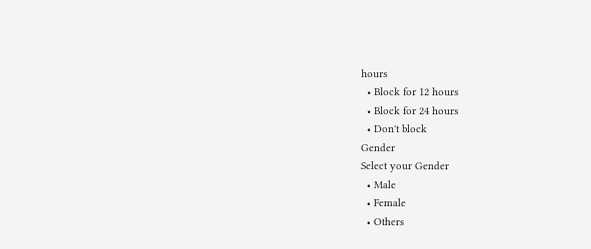hours
  • Block for 12 hours
  • Block for 24 hours
  • Don't block
Gender
Select your Gender
  • Male
  • Female
  • Others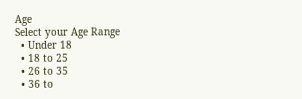Age
Select your Age Range
  • Under 18
  • 18 to 25
  • 26 to 35
  • 36 to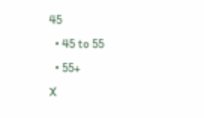45
  • 45 to 55
  • 55+
X